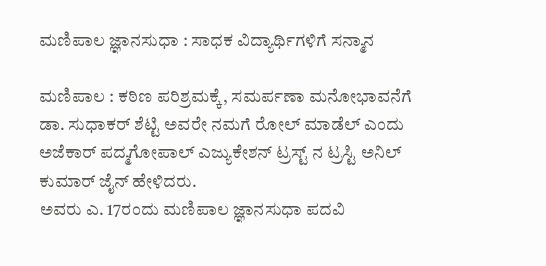ಮಣಿಪಾಲ ಜ್ಞಾನಸುಧಾ : ಸಾಧಕ ವಿದ್ಯಾರ್ಥಿಗಳಿಗೆ ಸನ್ಮಾನ

ಮಣಿಪಾಲ : ಕಠಿಣ ಪರಿಶ್ರಮಕ್ಕೆ, ಸಮರ್ಪಣಾ ಮನೋಭಾವನೆಗೆ ಡಾ. ಸುಧಾಕರ್ ಶೆಟ್ಟಿ ಅವರೇ ನಮಗೆ ರೋಲ್ ಮಾಡೆಲ್ ಎಂದು ಅಜೆಕಾರ್ ಪದ್ಮಗೋಪಾಲ್ ಎಜ್ಯುಕೇಶನ್ ಟ್ರಸ್ಟ್ ನ ಟ್ರಸ್ಟಿ ಅನಿಲ್ ಕುಮಾರ್ ಜೈನ್ ಹೇಳಿದರು.
ಅವರು ಎ. 17ರಂದು ಮಣಿಪಾಲ ಜ್ಞಾನಸುಧಾ ಪದವಿ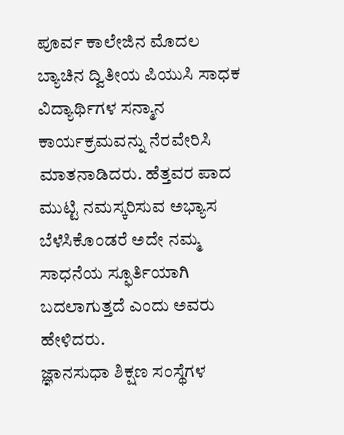ಪೂರ್ವ ಕಾಲೇಜಿನ ಮೊದಲ ಬ್ಯಾಚಿನ ದ್ವಿತೀಯ ಪಿಯುಸಿ ಸಾಧಕ ವಿದ್ಯಾರ್ಥಿಗಳ ಸನ್ಮಾನ ಕಾರ್ಯಕ್ರಮವನ್ನು ನೆರವೇರಿಸಿ ಮಾತನಾಡಿದರು. ಹೆತ್ತವರ ಪಾದ ಮುಟ್ಟಿ ನಮಸ್ಕರಿಸುವ ಅಭ್ಯಾಸ ಬೆಳೆಸಿಕೊಂಡರೆ ಅದೇ ನಮ್ಮ ಸಾಧನೆಯ ಸ್ಫೂರ್ತಿಯಾಗಿ ಬದಲಾಗುತ್ತದೆ ಎಂದು ಅವರು ಹೇಳಿದರು.
ಜ್ಞಾನಸುಧಾ ಶಿಕ್ಷಣ ಸಂಸ್ಥೆಗಳ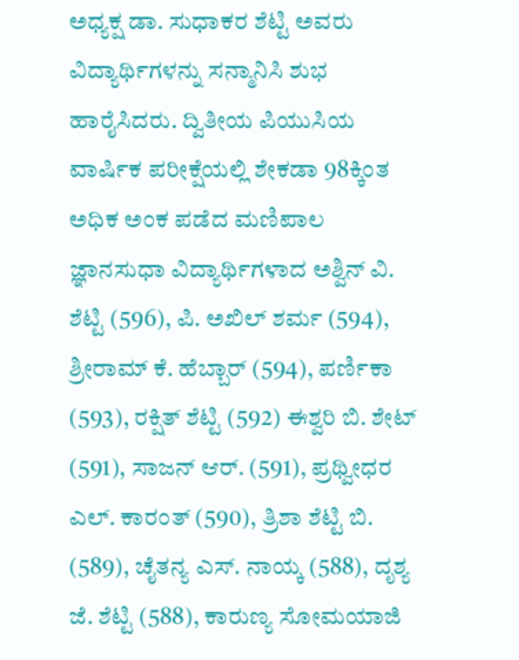ಅಧ್ಯಕ್ಷ ಡಾ. ಸುಧಾಕರ ಶೆಟ್ಟಿ ಅವರು ವಿದ್ಯಾರ್ಥಿಗಳನ್ನು ಸನ್ಮಾನಿಸಿ ಶುಭ ಹಾರೈಸಿದರು. ದ್ವಿತೀಯ ಪಿಯುಸಿಯ ವಾರ್ಷಿಕ ಪರೀಕ್ಷೆಯಲ್ಲಿ ಶೇಕಡಾ 98ಕ್ಕಿಂತ ಅಧಿಕ ಅಂಕ ಪಡೆದ ಮಣಿಪಾಲ ಜ್ಞಾನಸುಧಾ ವಿದ್ಯಾರ್ಥಿಗಳಾದ ಅಶ್ವಿನ್ ವಿ. ಶೆಟ್ಟಿ (596), ಪಿ. ಅಖಿಲ್ ಶರ್ಮ (594), ಶ್ರೀರಾಮ್ ಕೆ. ಹೆಬ್ಬಾರ್ (594), ಪರ್ಣಿಕಾ (593), ರಕ್ಷಿತ್ ಶೆಟ್ಟಿ (592) ಈಶ್ವರಿ ಬಿ. ಶೇಟ್ (591), ಸಾಜನ್ ಆರ್. (591), ಪ್ರಥ್ವೀಧರ ಎಲ್. ಕಾರಂತ್ (590), ತ್ರಿಶಾ ಶೆಟ್ಟಿ ಬಿ. (589), ಚೈತನ್ಯ ಎಸ್. ನಾಯ್ಕ (588), ದೃಶ್ಯ ಜೆ. ಶೆಟ್ಟಿ (588), ಕಾರುಣ್ಯ ಸೋಮಯಾಜಿ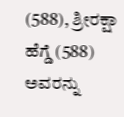(588), ಶ್ರೀರಕ್ಷಾ ಹೆಗ್ಡೆ (588) ಅವರನ್ನು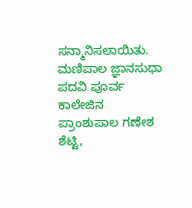ಸನ್ಮಾನಿಸಲಾಯಿತು. ಮಣಿಪಾಲ ಜ್ಞಾನಸುಧಾ ಪದವಿ ಪೂರ್ವ ಕಾಲೇಜಿನ ಪ್ರಾಂಶುಪಾಲ ಗಣೇಶ ಶೆಟ್ಟಿ,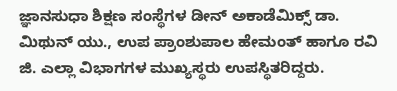ಜ್ಞಾನಸುಧಾ ಶಿಕ್ಷಣ ಸಂಸ್ಥೆಗಳ ಡೀನ್ ಅಕಾಡೆಮಿಕ್ಸ್ ಡಾ. ಮಿಥುನ್ ಯು., ಉಪ ಪ್ರಾಂಶುಪಾಲ ಹೇಮಂತ್ ಹಾಗೂ ರವಿ ಜಿ. ಎಲ್ಲಾ ವಿಭಾಗಗಳ ಮುಖ್ಯಸ್ಥರು ಉಪಸ್ಥಿತರಿದ್ದರು.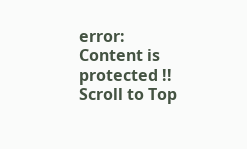error: Content is protected !!
Scroll to Top